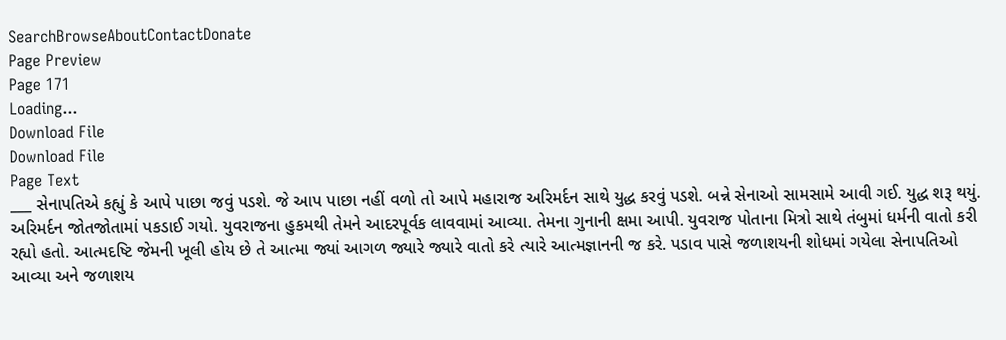SearchBrowseAboutContactDonate
Page Preview
Page 171
Loading...
Download File
Download File
Page Text
___ સેનાપતિએ કહ્યું કે આપે પાછા જવું પડશે. જે આપ પાછા નહીં વળો તો આપે મહારાજ અરિમર્દન સાથે યુદ્ધ કરવું પડશે. બન્ને સેનાઓ સામસામે આવી ગઈ. યુદ્ધ શરૂ થયું. અરિમર્દન જોતજોતામાં પકડાઈ ગયો. યુવરાજના હુકમથી તેમને આદરપૂર્વક લાવવામાં આવ્યા. તેમના ગુનાની ક્ષમા આપી. યુવરાજ પોતાના મિત્રો સાથે તંબુમાં ધર્મની વાતો કરી રહ્યો હતો. આત્મદષ્ટિ જેમની ખૂલી હોય છે તે આત્મા જ્યાં આગળ જ્યારે જ્યારે વાતો કરે ત્યારે આત્મજ્ઞાનની જ કરે. પડાવ પાસે જળાશયની શોધમાં ગયેલા સેનાપતિઓ આવ્યા અને જળાશય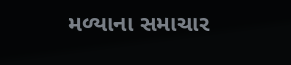મળ્યાના સમાચાર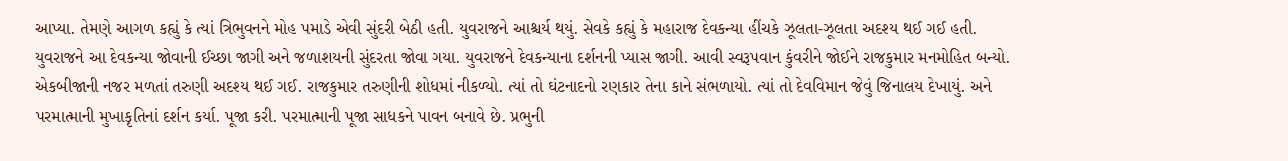આપ્યા. તેમણે આગળ કહ્યું કે ત્યાં ત્રિભુવનને મોહ પમાડે એવી સુંદરી બેઠી હતી. યુવરાજને આશ્ચર્ય થયું. સેવકે કહ્યું કે મહારાજ દેવકન્યા હીંચકે ઝૂલતા-ઝૂલતા અદશ્ય થઈ ગઈ હતી. યુવરાજને આ દેવકન્યા જોવાની ઈચ્છા જાગી અને જળાશયની સુંદરતા જોવા ગયા. યુવરાજને દેવકન્યાના દર્શનની પ્યાસ જાગી. આવી સ્વરૂપવાન કુંવરીને જોઈને રાજકુમાર મનમોહિત બન્યો. એકબીજાની નજર મળતાં તરુણી અદશ્ય થઈ ગઈ. રાજકુમાર તરુણીની શોધમાં નીકળ્યો. ત્યાં તો ઘંટનાદનો રણકાર તેના કાને સંભળાયો. ત્યાં તો દેવવિમાન જેવું જિનાલય દેખાયું. અને પરમાત્માની મુખાકૃતિનાં દર્શન કર્યા. પૂજા કરી. પરમાત્માની પૂજા સાધકને પાવન બનાવે છે. પ્રભુની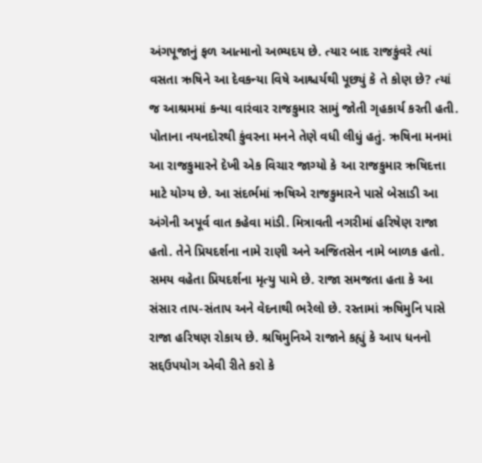અંગપૂજાનું ફળ આત્માનો અભ્યદય છે. ત્યાર બાદ રાજકુંવરે ત્યાં વસતા ઋષિને આ દેવકન્યા વિષે આશ્ચર્યથી પૂછ્યું કે તે કોણ છે? ત્યાં જ આશ્રમમાં કન્યા વારંવાર રાજકુમાર સામું જોતી ગૃહકાર્ય કરતી હતી. પોતાના નયનદોરથી કુંવરના મનને તેણે વધી લીધું હતું. ઋષિના મનમાં આ રાજકુમારને દેખી એક વિચાર જાગ્યો કે આ રાજકુમાર ઋષિદત્તા માટે યોગ્ય છે. આ સંદર્ભમાં ઋષિએ રાજકુમારને પાસે બેસાડી આ અંગેની અપૂર્વ વાત કહેવા માંડી. મિત્રાવતી નગરીમાં હરિષેણ રાજા હતો. તેને પ્રિયદર્શના નામે રાણી અને અજિતસેન નામે બાળક હતો. સમય વહેતા પ્રિયદર્શના મૃત્યુ પામે છે. રાજા સમજતા હતા કે આ સંસાર તાપ-સંતાપ અને વેદનાથી ભરેલો છે. રસ્તામાં ઋષિમુનિ પાસે રાજા હરિષણ રોકાય છે. શ્રષિમુનિએ રાજાને કહ્યું કે આપ ધનનો સદ્દઉપયોગ એવી રીતે કરો કે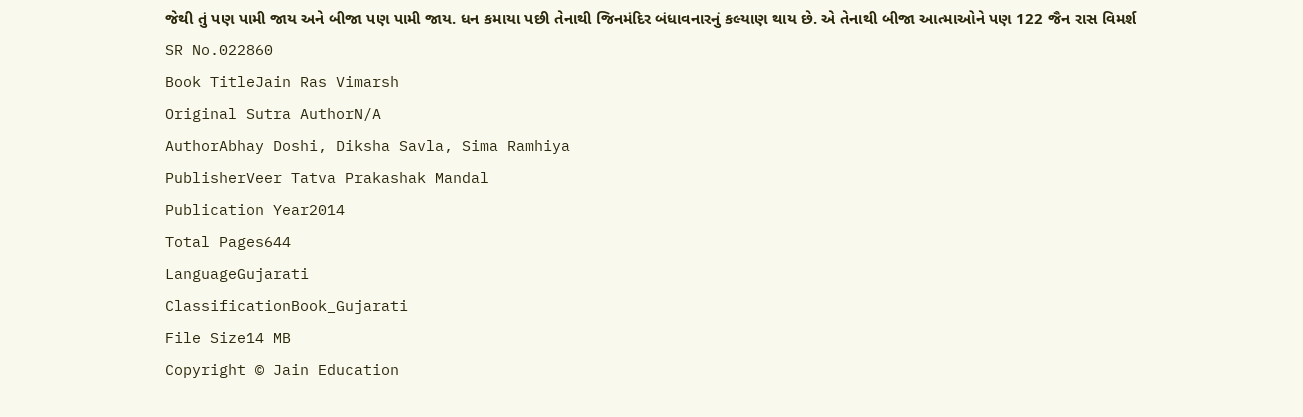જેથી તું પણ પામી જાય અને બીજા પણ પામી જાય. ધન કમાયા પછી તેનાથી જિનમંદિર બંધાવનારનું કલ્યાણ થાય છે. એ તેનાથી બીજા આત્માઓને પણ 122 જૈન રાસ વિમર્શ
SR No.022860
Book TitleJain Ras Vimarsh
Original Sutra AuthorN/A
AuthorAbhay Doshi, Diksha Savla, Sima Ramhiya
PublisherVeer Tatva Prakashak Mandal
Publication Year2014
Total Pages644
LanguageGujarati
ClassificationBook_Gujarati
File Size14 MB
Copyright © Jain Education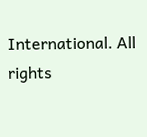International. All rights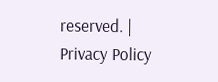reserved. | Privacy Policy